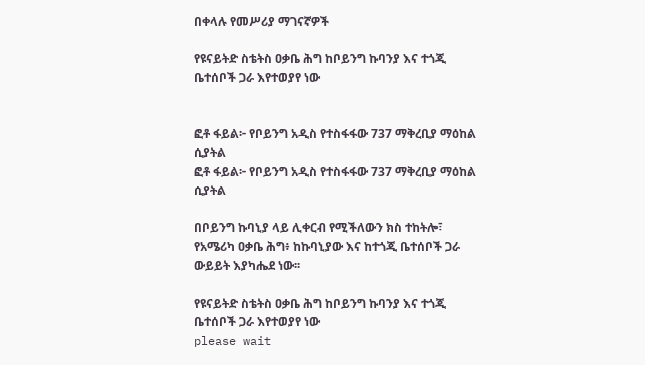በቀላሉ የመሥሪያ ማገናኛዎች

የዩናይትድ ስቴትስ ዐቃቤ ሕግ ከቦይንግ ኩባንያ እና ተጎጂ ቤተሰቦች ጋራ እየተወያየ ነው


ፎቶ ፋይል፦ የቦይንግ አዲስ የተስፋፋው 737 ማቅረቢያ ማዕከል ሲያትል
ፎቶ ፋይል፦ የቦይንግ አዲስ የተስፋፋው 737 ማቅረቢያ ማዕከል ሲያትል

በቦይንግ ኩባኒያ ላይ ሊቀርብ የሚችለውን ክስ ተከትሎ፣ የአሜሪካ ዐቃቤ ሕግ፥ ከኩባኒያው እና ከተጎጂ ቤተሰቦች ጋራ ውይይት እያካሔደ ነው፡፡

የዩናይትድ ስቴትስ ዐቃቤ ሕግ ከቦይንግ ኩባንያ እና ተጎጂ ቤተሰቦች ጋራ እየተወያየ ነው
please wait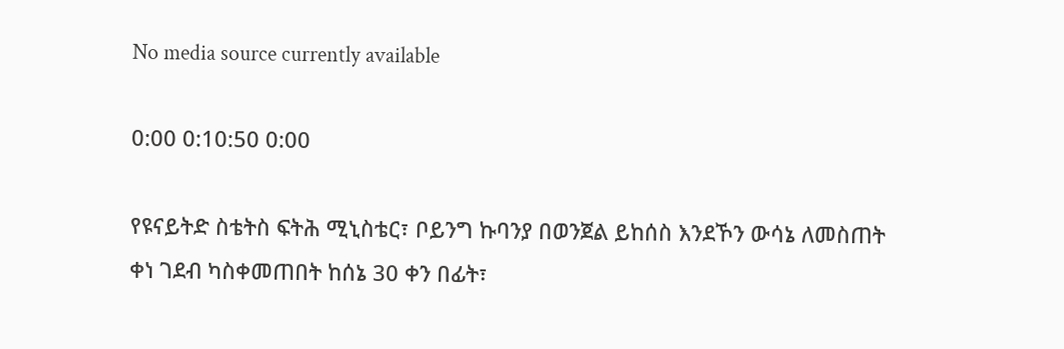No media source currently available

0:00 0:10:50 0:00

የዩናይትድ ስቴትስ ፍትሕ ሚኒስቴር፣ ቦይንግ ኩባንያ በወንጀል ይከሰስ እንደኾን ውሳኔ ለመስጠት ቀነ ገደብ ካስቀመጠበት ከሰኔ 30 ቀን በፊት፣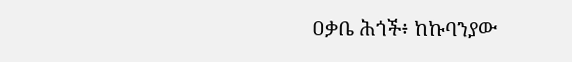ዐቃቤ ሕጎች፥ ከኩባንያው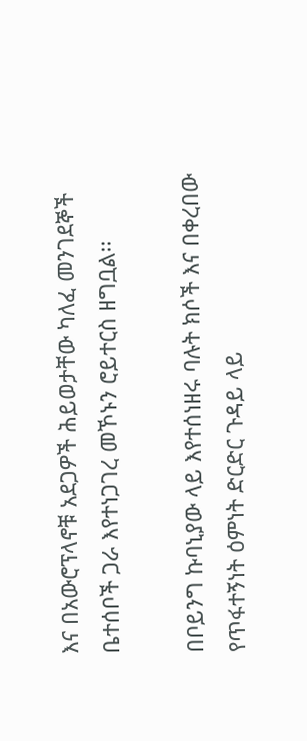እና በአውሮፕላኖቹ አደጋዎች ሕይወታቸው ካለፈ መንገደኞች ቤተሰቦች ጋራ እየተነጋገረ መኾኑን ሮይተርስ ዘግቧል፡፡

በቦይንግ ኩባኒያው ላይ እየተሰነዘሩ ባሉት ክሶች እና በቀረበው የጥፋተኝነት ዕምነት ድርድር ጉዳይ ላይ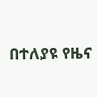በተለያዩ የዜና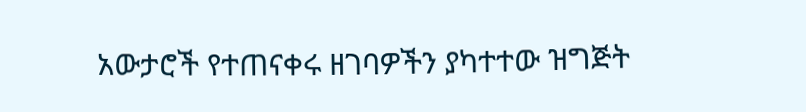አውታሮች የተጠናቀሩ ዘገባዎችን ያካተተው ዝግጅት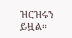ዝርዝሩን ይዟል።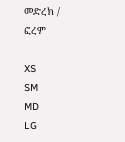መድረክ / ፎረም

XS
SM
MD
LG